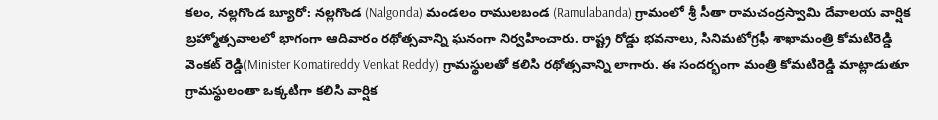కలం, నల్లగొండ బ్యూరో: నల్లగొండ (Nalgonda) మండలం రాములబండ (Ramulabanda) గ్రామంలో శ్రీ సీతా రామచంద్రస్వామి దేవాలయ వార్షిక బ్రహ్మోత్సవాలలో భాగంగా ఆదివారం రథోత్సవాన్ని ఘనంగా నిర్వహించారు. రాష్ట్ర రోడ్డు భవనాలు, సినిమటోగ్రఫీ శాఖామంత్రి కోమటిరెడ్డి వెంకట్ రెడ్డి(Minister Komatireddy Venkat Reddy) గ్రామస్థులతో కలిసి రథోత్సవాన్ని లాగారు. ఈ సందర్భంగా మంత్రి కోమటిరెడ్డి మాట్లాడుతూ గ్రామస్థులంతా ఒక్కటిగా కలిసి వార్షిక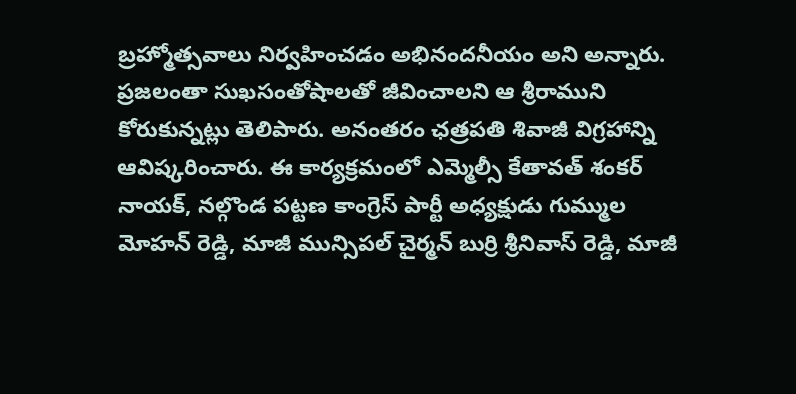బ్రహ్మోత్సవాలు నిర్వహించడం అభినందనీయం అని అన్నారు.
ప్రజలంతా సుఖసంతోషాలతో జీవించాలని ఆ శ్రీరాముని కోరుకున్నట్లు తెలిపారు. అనంతరం ఛత్రపతి శివాజీ విగ్రహాన్ని ఆవిష్కరించారు. ఈ కార్యక్రమంలో ఎమ్మెల్సీ కేతావత్ శంకర్ నాయక్, నల్గొండ పట్టణ కాంగ్రెస్ పార్టీ అధ్యక్షుడు గుమ్ముల మోహన్ రెడ్డి, మాజీ మున్సిపల్ చైర్మన్ బుర్రి శ్రీనివాస్ రెడ్డి, మాజీ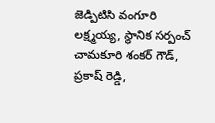జెడ్పిటిసి వంగూరి లక్ష్మయ్య, స్థానిక సర్పంచ్ చామకూరి శంకర్ గౌడ్, ప్రకాష్ రెడ్డి,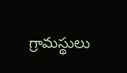గ్రామస్థులు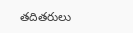తదితరులు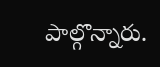పాల్గొన్నారు.